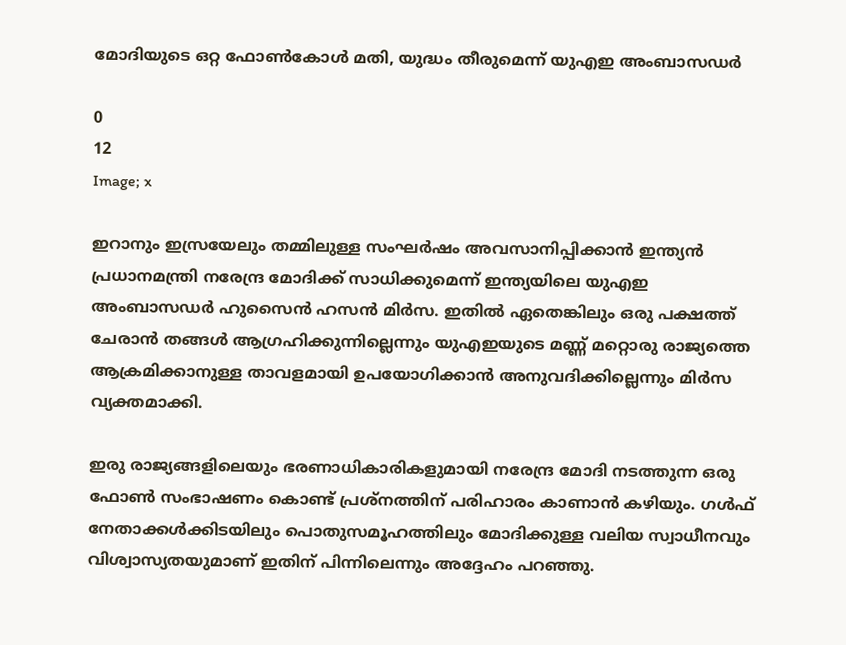മോദിയുടെ ഒറ്റ ഫോണ്‍കോള്‍ മതി, യുദ്ധം തീരുമെന്ന് യുഎഇ അംബാസഡര്‍

0
12
Image; x

ഇറാനും ഇസ്രയേലും തമ്മിലുള്ള സംഘര്‍ഷം അവസാനിപ്പിക്കാന്‍ ഇന്ത്യന്‍ പ്രധാനമന്ത്രി നരേന്ദ്ര മോദിക്ക് സാധിക്കുമെന്ന് ഇന്ത്യയിലെ യുഎഇ അംബാസഡര്‍ ഹുസൈന്‍ ഹസന്‍ മിര്‍സ. ഇതില്‍ ഏതെങ്കിലും ഒരു പക്ഷത്ത് ചേരാന്‍ തങ്ങള്‍ ആഗ്രഹിക്കുന്നില്ലെന്നും യുഎഇയുടെ മണ്ണ് മറ്റൊരു രാജ്യത്തെ ആക്രമിക്കാനുള്ള താവളമായി ഉപയോഗിക്കാന്‍ അനുവദിക്കില്ലെന്നും മിര്‍സ വ്യക്തമാക്കി.

ഇരു രാജ്യങ്ങളിലെയും ഭരണാധികാരികളുമായി നരേന്ദ്ര മോദി നടത്തുന്ന ഒരു ഫോണ്‍ സംഭാഷണം കൊണ്ട് പ്രശ്‌നത്തിന് പരിഹാരം കാണാന്‍ കഴിയും. ഗള്‍ഫ് നേതാക്കള്‍ക്കിടയിലും പൊതുസമൂഹത്തിലും മോദിക്കുള്ള വലിയ സ്വാധീനവും വിശ്വാസ്യതയുമാണ് ഇതിന് പിന്നിലെന്നും അദ്ദേഹം പറഞ്ഞു.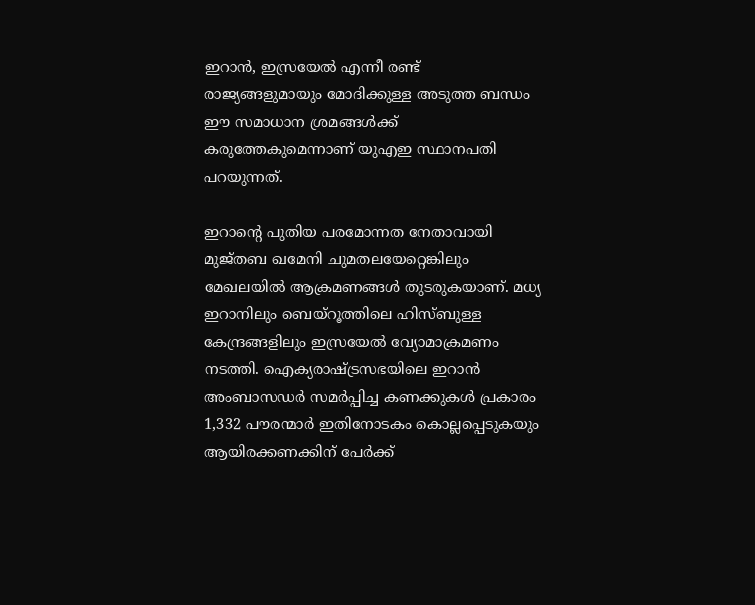ഇറാന്‍, ഇസ്രയേല്‍ എന്നീ രണ്ട് രാജ്യങ്ങളുമായും മോദിക്കുള്ള അടുത്ത ബന്ധം ഈ സമാധാന ശ്രമങ്ങള്‍ക്ക് കരുത്തേകുമെന്നാണ് യുഎഇ സ്ഥാനപതി പറയുന്നത്.

ഇറാന്റെ പുതിയ പരമോന്നത നേതാവായി മുജ്തബ ഖമേനി ചുമതലയേറ്റെങ്കിലും മേഖലയില്‍ ആക്രമണങ്ങള്‍ തുടരുകയാണ്. മധ്യ ഇറാനിലും ബെയ്‌റൂത്തിലെ ഹിസ്ബുള്ള കേന്ദ്രങ്ങളിലും ഇസ്രയേല്‍ വ്യോമാക്രമണം നടത്തി. ഐക്യരാഷ്ട്രസഭയിലെ ഇറാന്‍ അംബാസഡര്‍ സമര്‍പ്പിച്ച കണക്കുകള്‍ പ്രകാരം 1,332 പൗരന്മാര്‍ ഇതിനോടകം കൊല്ലപ്പെടുകയും ആയിരക്കണക്കിന് പേര്‍ക്ക്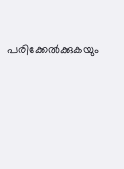പരിക്കേല്‍ക്കുകയും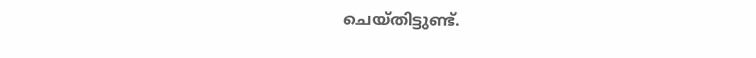ചെയ്തിട്ടുണ്ട്.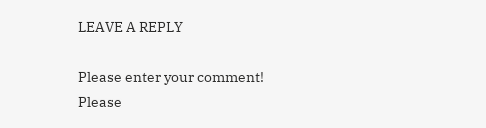LEAVE A REPLY

Please enter your comment!
Please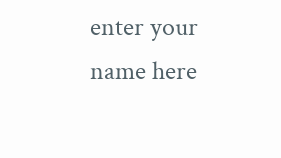enter your name here